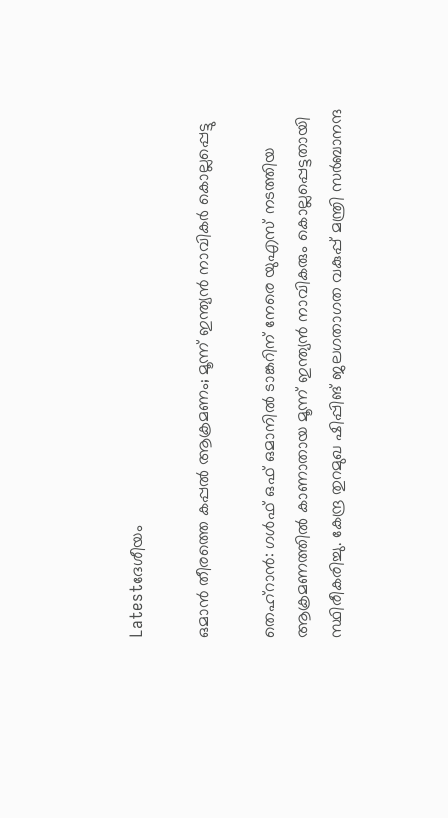Latestദേശീയം

ഒമാന്‍ തീരത്തെ കപ്പല്‍ ആക്രമണം; മൂന്ന് ഇന്ത്യന്‍ നാവികര്‍ കൊല്ലപ്പെട്ടു

തെഹ്‌റാന്‍: ഗള്‍ഫ് ഒഫ് ഒമാനില്‍ ടാങ്കറിന് നേരെ യുഎസ് നടത്തിയ ആക്രമണത്തില്‍ കാണാതായ മൂന്ന് ഇന്ത്യന്‍ നാവികരും കൊല്ലപ്പെട്ടതായി സ്ഥിരീകരിച്ചു. കേന്ദ്ര തുറമുഖ ഷിപ്പിങ് ജലഗതാഗത വകുപ്പ് മന്ത്രി സര്‍ബാനന്ദ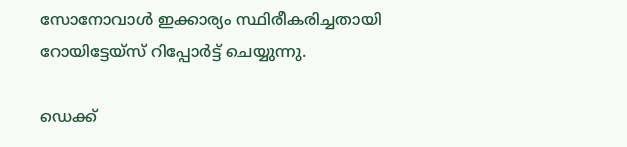സോനോവാള്‍ ഇക്കാര്യം സ്ഥിരീകരിച്ചതായി റോയിട്ടേയ്‌സ് റിപ്പോര്‍ട്ട് ചെയ്യുന്നു.

ഡെക്ക്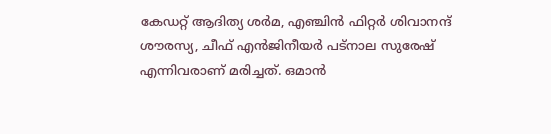കേഡറ്റ് ആദിത്യ ശര്‍മ, എഞ്ചിന്‍ ഫിറ്റര്‍ ശിവാനന്ദ് ശൗരസ്യ, ചീഫ് എന്‍ജിനീയര്‍ പട്‌നാല സുരേഷ് എന്നിവരാണ് മരിച്ചത്. ഒമാന്‍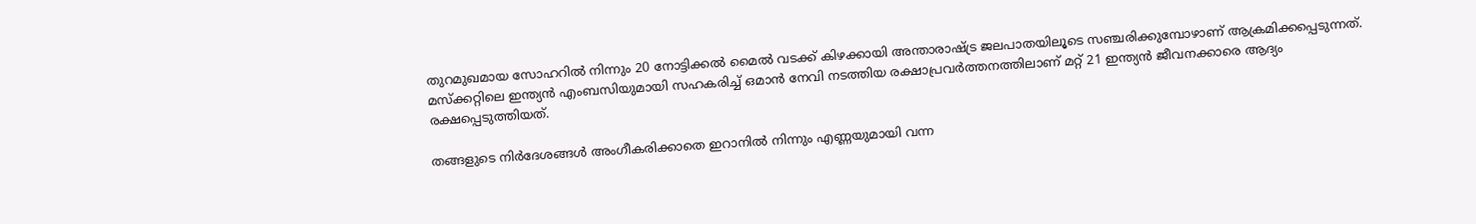തുറമുഖമായ സോഹറില്‍ നിന്നും 20 നോട്ടിക്കല്‍ മൈല്‍ വടക്ക് കിഴക്കായി അന്താരാഷ്ട്ര ജലപാതയിലൂടെ സഞ്ചരിക്കുമ്പോഴാണ് ആക്രമിക്കപ്പെടുന്നത്. മസ്‌ക്കറ്റിലെ ഇന്ത്യന്‍ എംബസിയുമായി സഹകരിച്ച് ഒമാന്‍ നേവി നടത്തിയ രക്ഷാപ്രവര്‍ത്തനത്തിലാണ് മറ്റ് 21 ഇന്ത്യന്‍ ജീവനക്കാരെ ആദ്യം രക്ഷപ്പെടുത്തിയത്.

തങ്ങളുടെ നിര്‍ദേശങ്ങള്‍ അംഗീകരിക്കാതെ ഇറാനില്‍ നിന്നും എണ്ണയുമായി വന്ന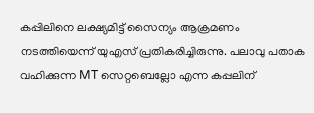കപ്പിലിനെ ലക്ഷ്യമിട്ട് സൈന്യം ആക്രമണം നടത്തിയെന്ന് യുഎസ് പ്രതികരിച്ചിരുന്നു. പലാവു പതാക വഹിക്കുന്ന MT സെറ്റബെല്ലോ എന്ന കപ്പലിന്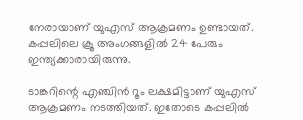നേരായാണ് യുഎസ് ആക്രമണം ഉണ്ടായത്. കപ്പലിലെ ക്രൂ അംഗങ്ങളില്‍ 24 പേരും ഇന്ത്യക്കാരായിരുന്നു.

ടാങ്കറിന്റെ എഞ്ചിന്‍ റൂം ലക്ഷമിട്ടാണ് യുഎസ് ആക്രമണം നടത്തിയത്. ഇതോടെ കപ്പലില്‍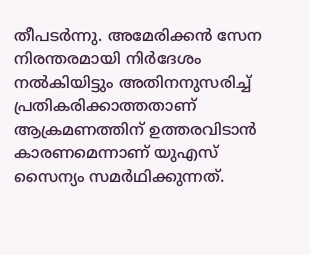തീപടര്‍ന്നു. അമേരിക്കന്‍ സേന നിരന്തരമായി നിര്‍ദേശം നല്‍കിയിട്ടും അതിനനുസരിച്ച് പ്രതികരിക്കാത്തതാണ് ആക്രമണത്തിന് ഉത്തരവിടാന്‍ കാരണമെന്നാണ് യുഎസ് സൈന്യം സമര്‍ഥിക്കുന്നത്.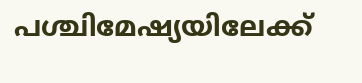പശ്ചിമേഷ്യയിലേക്ക്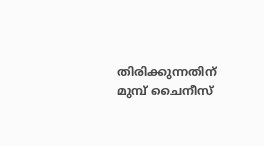തിരിക്കുന്നതിന് മുമ്പ് ചൈനീസ്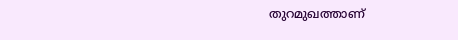തുറമുഖത്താണ്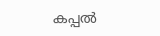കപ്പല്‍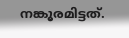നങ്കൂരമിട്ടത്.